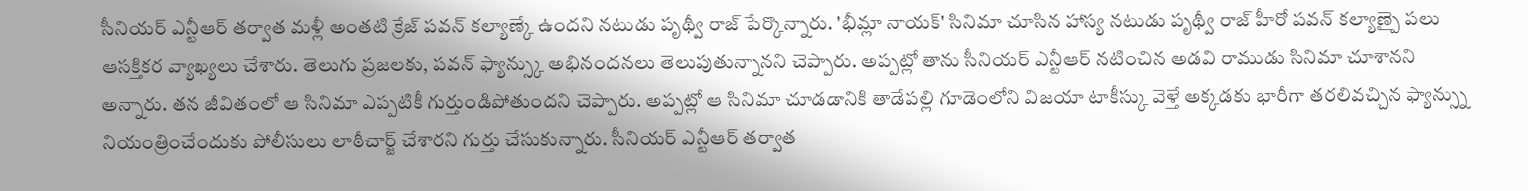సీనియర్ ఎన్టీఆర్ తర్వాత మళ్లీ అంతటి క్రేజ్ పవన్ కల్యాణ్కే ఉందని నటుడు పృథ్వీ రాజ్ పేర్కొన్నారు. 'భీమ్లా నాయక్' సినిమా చూసిన హాస్య నటుడు పృథ్వీ రాజ్ హీరో పవన్ కల్యాణ్పై పలు ఆసక్తికర వ్యాఖ్యలు చేశారు. తెలుగు ప్రజలకు, పవన్ ఫ్యాన్స్కు అభినందనలు తెలుపుతున్నానని చెప్పారు. అప్పట్లో తాను సీనియర్ ఎన్టీఆర్ నటించిన అడవి రాముడు సినిమా చూశానని అన్నారు. తన జీవితంలో ఆ సినిమా ఎప్పటికీ గుర్తుండిపోతుందని చెప్పారు. అప్పట్లో ఆ సినిమా చూడడానికి తాడేపల్లి గూడెంలోని విజయా టాకీస్కు వెళ్తే అక్కడకు భారీగా తరలివచ్చిన ఫ్యాన్స్ను నియంత్రించేందుకు పోలీసులు లాఠీచార్జ్ చేశారని గుర్తు చేసుకున్నారు. సీనియర్ ఎన్టీఆర్ తర్వాత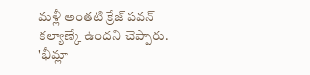మళ్లీ అంతటి క్రేజ్ పవన్ కల్యాణ్కే ఉందని చెప్పారు. 'భీమ్లా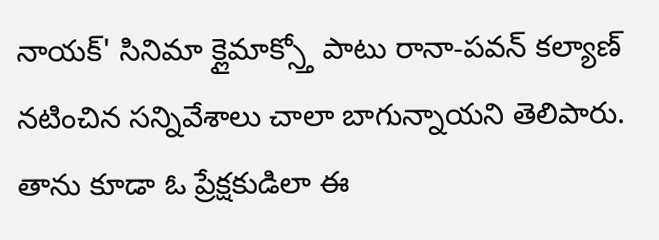నాయక్' సినిమా క్లైమాక్స్తో పాటు రానా-పవన్ కల్యాణ్ నటించిన సన్నివేశాలు చాలా బాగున్నాయని తెలిపారు. తాను కూడా ఓ ప్రేక్షకుడిలా ఈ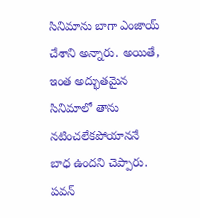సినిమాను బాగా ఎంజాయ్ చేశాని అన్నారు. అయితే, ఇంత అద్భుతమైన సినిమాలో తాను నటించలేకపోయాననే బాధ ఉందని చెప్పారు. పవన్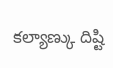కల్యాణ్కు దిష్టి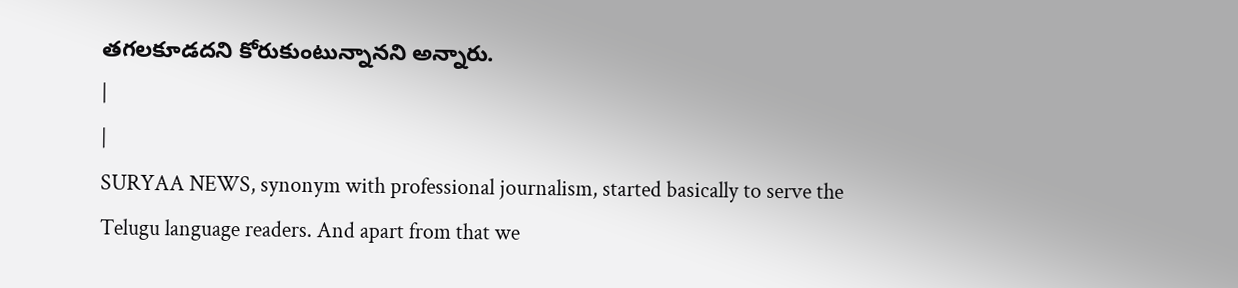తగలకూడదని కోరుకుంటున్నానని అన్నారు.
|
|
SURYAA NEWS, synonym with professional journalism, started basically to serve the Telugu language readers. And apart from that we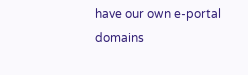have our own e-portal domains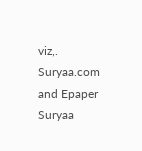viz,. Suryaa.com and Epaper Suryaa